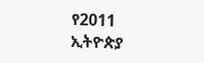የ2011 ኢትዮጵያ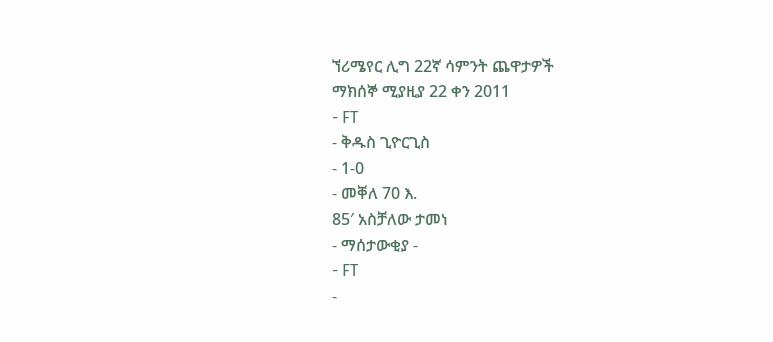ኘሪሜየር ሊግ 22ኛ ሳምንት ጨዋታዎች
ማክሰኞ ሚያዚያ 22 ቀን 2011
- FT
- ቅዱስ ጊዮርጊስ
- 1-0
- መቐለ 70 እ.
85′ አስቻለው ታመነ
- ማሰታውቂያ -
- FT
-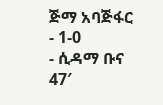ጅማ አባጅፋር
- 1-0
- ሲዳማ ቡና
47′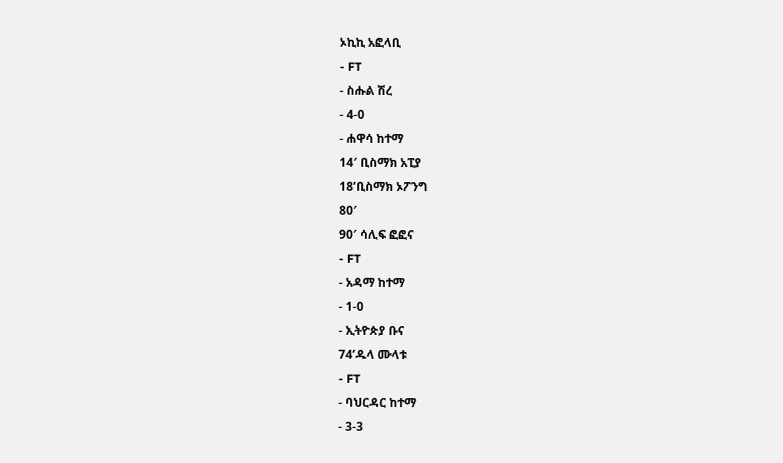ኦኪኪ አፎላቢ
- FT
- ስሑል ሽረ
- 4-0
- ሐዋሳ ከተማ
14′ ቢስማክ አፒያ
18’ቢስማክ ኦፖንግ
80′
90′ ሳሊፍ ፎፎና
- FT
- አዳማ ከተማ
- 1-0
- ኢትዮጵያ ቡና
74’ዱላ ሙላቱ
- FT
- ባህርዳር ከተማ
- 3-3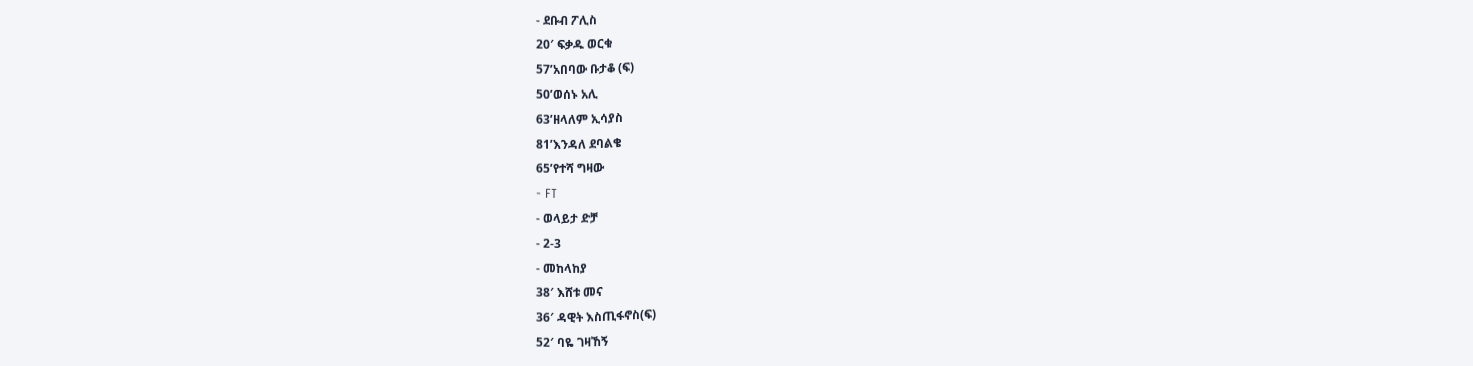- ደቡብ ፖሊስ
20′ ፍቃዱ ወርቁ
57’አበባው ቡታቆ (ፍ)
50’ወሰኑ አሊ
63’ዘላለም ኢሳያስ
81’እንዳለ ደባልቄ
65’የተሻ ግዛው
- FT
- ወላይታ ድቻ
- 2-3
- መከላከያ
38′ እሸቱ መና
36′ ዳዊት እስጢፋኖስ(ፍ)
52′ ባዬ ገዛኸኝ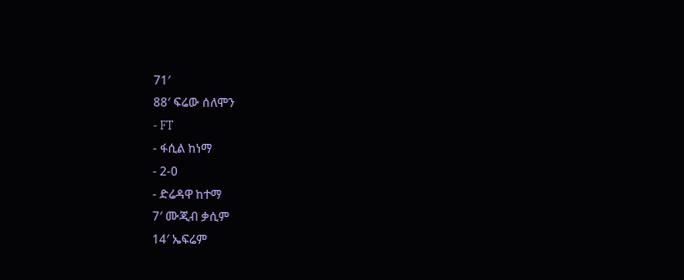71′
88′ ፍሬው ሰለሞን
- FT
- ፋሲል ከነማ
- 2-0
- ድሬዳዋ ከተማ
7′ ሙጂብ ቃሲም
14′ ኤፍሬም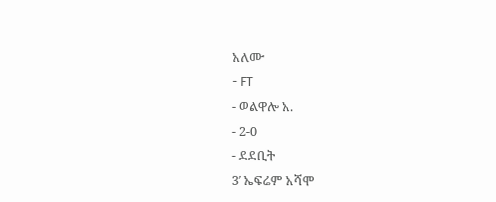አለሙ
- FT
- ወልዋሎ አ.
- 2-0
- ደደቢት
3′ ኤፍሬም አሻሞ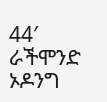44′ ራችሞንድ ኦዶንግ